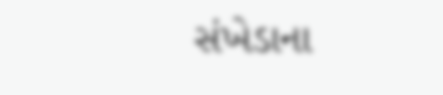સંખેડાના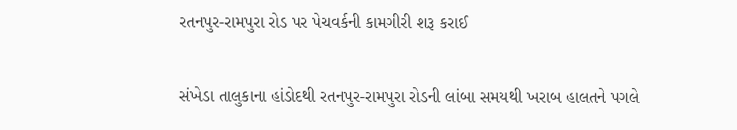રતનપુર-રામપુરા રોડ પર પેચવર્કની કામગીરી શરૂ કરાઈ

સંખેડા તાલુકાના હાંડોદથી રતનપુર-રામપુરા રોડની લાંબા સમયથી ખરાબ હાલતને પગલે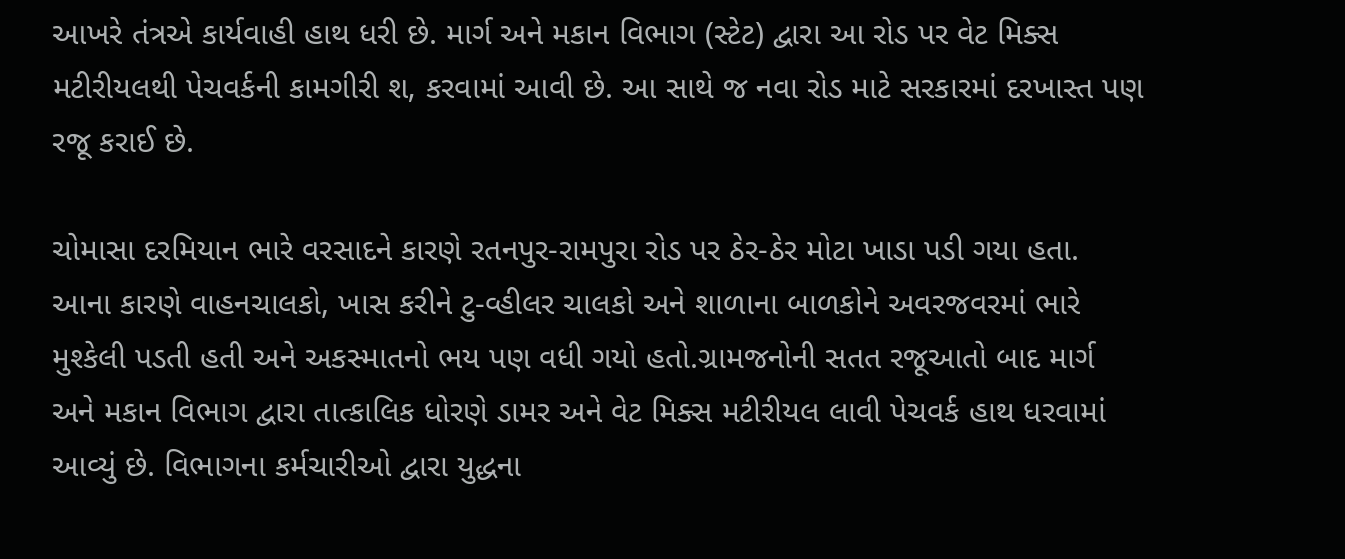આખરે તંત્રએ કાર્યવાહી હાથ ધરી છે. માર્ગ અને મકાન વિભાગ (સ્ટેટ) દ્વારા આ રોડ પર વેટ મિક્સ મટીરીયલથી પેચવર્કની કામગીરી શ‚ કરવામાં આવી છે. આ સાથે જ નવા રોડ માટે સરકારમાં દરખાસ્ત પણ રજૂ કરાઈ છે.

ચોમાસા દરમિયાન ભારે વરસાદને કારણે રતનપુર-રામપુરા રોડ પર ઠેર-ઠેર મોટા ખાડા પડી ગયા હતા. આના કારણે વાહનચાલકો, ખાસ કરીને ટુ-વ્હીલર ચાલકો અને શાળાના બાળકોને અવરજવરમાં ભારે મુશ્કેલી પડતી હતી અને અકસ્માતનો ભય પણ વધી ગયો હતો.ગ્રામજનોની સતત રજૂઆતો બાદ માર્ગ અને મકાન વિભાગ દ્વારા તાત્કાલિક ધોરણે ડામર અને વેટ મિક્સ મટીરીયલ લાવી પેચવર્ક હાથ ધરવામાં આવ્યું છે. વિભાગના કર્મચારીઓ દ્વારા યુદ્ધના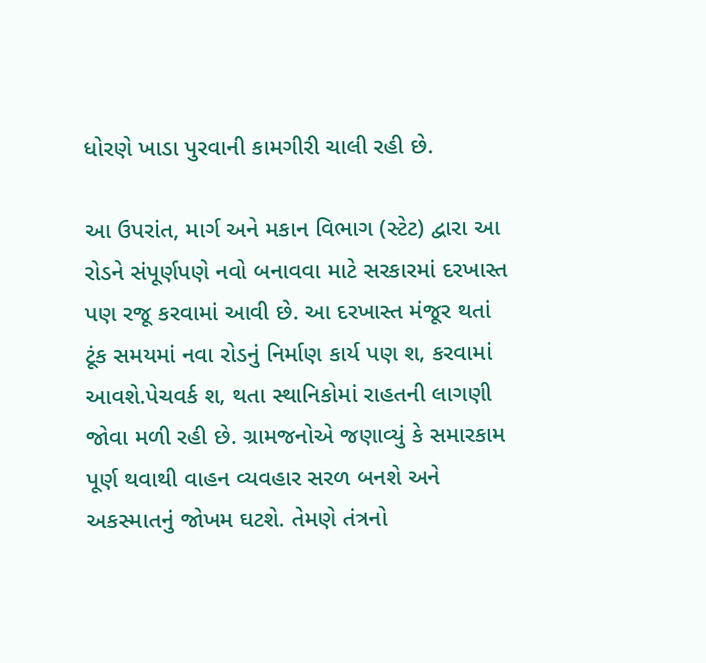ધોરણે ખાડા પુરવાની કામગીરી ચાલી રહી છે.

આ ઉપરાંત, માર્ગ અને મકાન વિભાગ (સ્ટેટ) દ્વારા આ રોડને સંપૂર્ણપણે નવો બનાવવા માટે સરકારમાં દરખાસ્ત પણ રજૂ કરવામાં આવી છે. આ દરખાસ્ત મંજૂર થતાં ટૂંક સમયમાં નવા રોડનું નિર્માણ કાર્ય પણ શ‚ કરવામાં આવશે.પેચવર્ક શ‚ થતા સ્થાનિકોમાં રાહતની લાગણી જોવા મળી રહી છે. ગ્રામજનોએ જણાવ્યું કે સમારકામ પૂર્ણ થવાથી વાહન વ્યવહાર સરળ બનશે અને અકસ્માતનું જોખમ ઘટશે. તેમણે તંત્રનો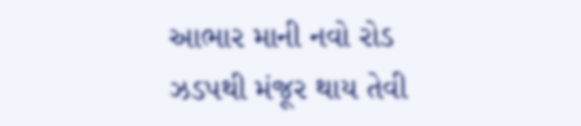આભાર માની નવો રોડ ઝડપથી મંજૂર થાય તેવી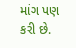માંગ પણ કરી છે.